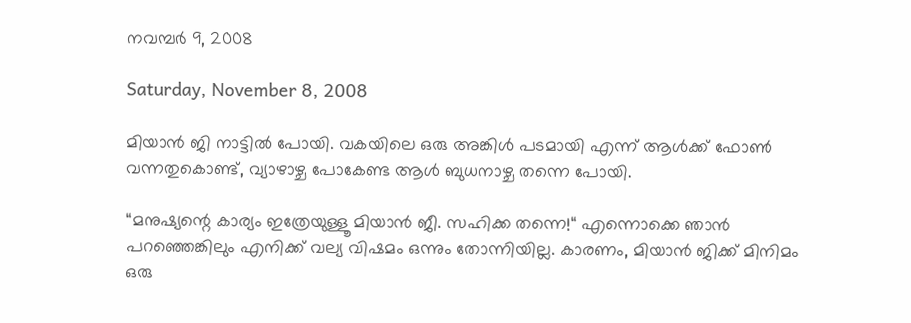നവമ്പര്‍ 9, 2008

Saturday, November 8, 2008

മിയാന്‍ ജി നാട്ടില്‍ പോയി. വകയിലെ ഒരു അങ്കിള്‍ പടമായി എന്ന് ആള്‍ക്ക് ഫോണ്‍ വന്നതുകൊണ്ട്, വ്യാഴാഴ്ച പോകേണ്ട ആള്‍ ബുധനാഴ്ച തന്നെ പോയി.

“മനുഷ്യന്റെ കാര്യം ഇത്രേയുള്ളൂ മിയാന്‍ ജീ. സഹിക്ക തന്നെ!“ എന്നൊക്കെ ഞാന്‍ പറഞ്ഞെങ്കിലും എനിക്ക് വല്യ വിഷമം ഒന്നും തോന്നിയില്ല. കാരണം, മിയാന്‍ ജിക്ക് മിനിമം ഒരു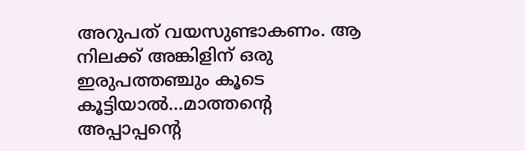അറുപത് വയസുണ്ടാകണം. ആ നിലക്ക് അങ്കിളിന് ഒരു ഇരുപത്തഞ്ചും കൂടെ കൂട്ടിയാല്‍...മാത്തന്റെ അപ്പാപ്പന്റെ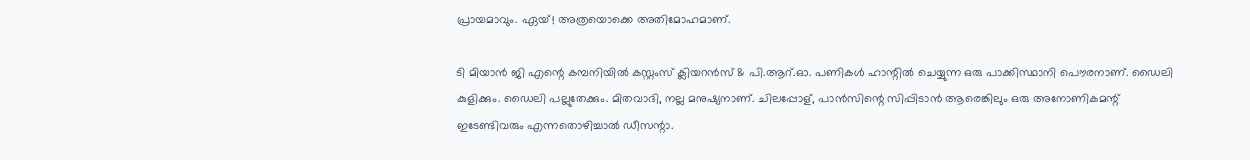പ്രായമാവും. ഏയ്! അത്രയൊക്കെ അതിമോഹമാണ്.

ടി മിയാന്‍ ജി എന്റെ കമ്പനിയില്‍ കസ്റ്റംസ് ക്ലിയറന്‍സ് & പി.ആറ്.ഓ. പണികള്‍ ഹാന്റില്‍ ചെയ്യുന്ന ഒരു പാക്കിസ്ഥാനി പൌരനാണ്. ഡൈലി കുളിക്കും. ഡൈലി പല്ലുതേക്കും. മിതവാദി, നല്ല മനുഷ്യനാണ്. ചിലപ്പോള്, പാന്‍സിന്റെ സിപ്പിടാന്‍ ആരെങ്കിലും ഒരു അനോണികമന്റ് ഇടേണ്ടിവരും എന്നതൊഴിച്ചാല്‍ ഡീസന്റാ.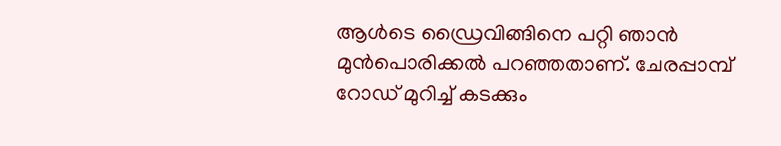ആള്‍ടെ ഡ്രൈവിങ്ങിനെ പറ്റി ഞാന്‍ മുന്‍പൊരിക്കല്‍ പറഞ്ഞതാണ്. ചേരപ്പാമ്പ് റോഡ് മുറിച്ച് കടക്കും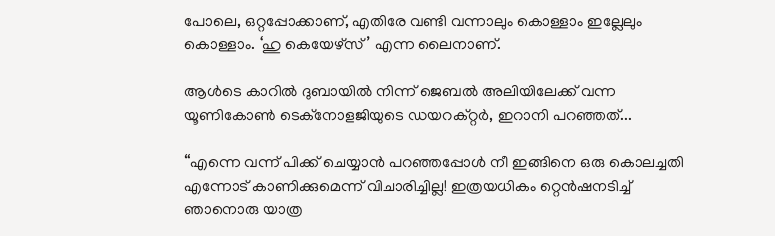പോലെ, ഒറ്റപ്പോക്കാണ്, എതിരേ വണ്ടി വന്നാലും കൊള്ളാം ഇല്ലേലും കൊള്ളാം. ‘ഹു കെയേഴ്സ്’ എന്ന ലൈനാണ്.

ആള്‍ടെ കാറില്‍ ദുബായില്‍ നിന്ന് ജെബല്‍ അലിയിലേക്ക് വന്ന യൂണികോണ്‍ ടെക്നോളജിയുടെ ഡയറക്റ്റര്‍, ഇറാനി പറഞ്ഞത്...

“എന്നെ വന്ന് പിക്ക് ചെയ്യാന്‍ പറഞ്ഞപ്പോള്‍ നീ ഇങ്ങിനെ ഒരു കൊലച്ചതി എന്നോട് കാണിക്കുമെന്ന് വിചാരിച്ചില്ല! ഇത്രയധികം റ്റെന്‍ഷനടിച്ച് ഞാനൊരു യാത്ര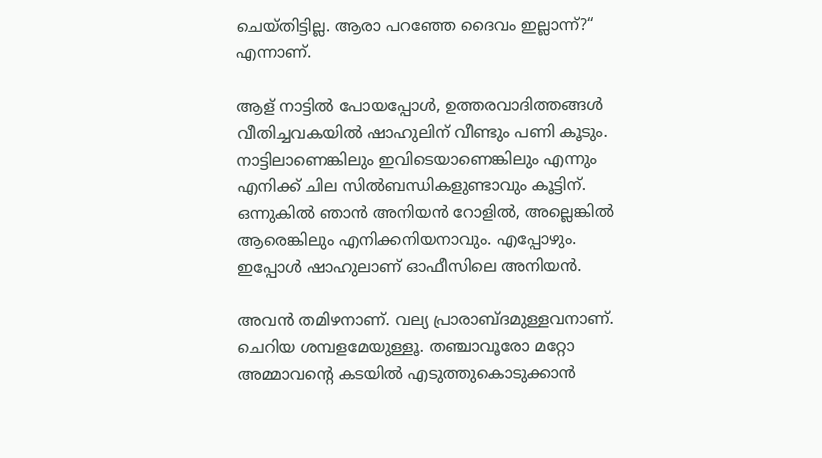ചെയ്തിട്ടില്ല. ആരാ പറഞ്ഞേ ദൈവം ഇല്ലാന്ന്?“ എന്നാണ്.

ആള് നാട്ടില്‍ പോയപ്പോള്‍, ഉത്തരവാദിത്തങ്ങള്‍ വീതിച്ചവകയില്‍ ഷാഹുലിന് വീണ്ടും പണി കൂടും. നാട്ടിലാണെങ്കിലും ഇവിടെയാണെങ്കിലും എന്നും എനിക്ക് ചില സില്‍ബന്ധികളുണ്ടാവും കൂട്ടിന്. ഒന്നുകില്‍ ഞാന്‍ അനിയന്‍ റോളില്‍, അല്ലെങ്കില്‍ ആരെങ്കിലും എനിക്കനിയനാവും. എപ്പോഴും. ഇപ്പോള്‍ ഷാഹുലാണ് ഓഫീസിലെ അനിയന്‍.

അവന്‍ തമിഴനാണ്. വല്യ പ്രാരാബ്ദമുള്ളവനാണ്. ചെറിയ ശമ്പളമേയുള്ളൂ. തഞ്ചാവൂരോ മറ്റോ അമ്മാവന്റെ കടയില്‍ എടുത്തുകൊടുക്കാന്‍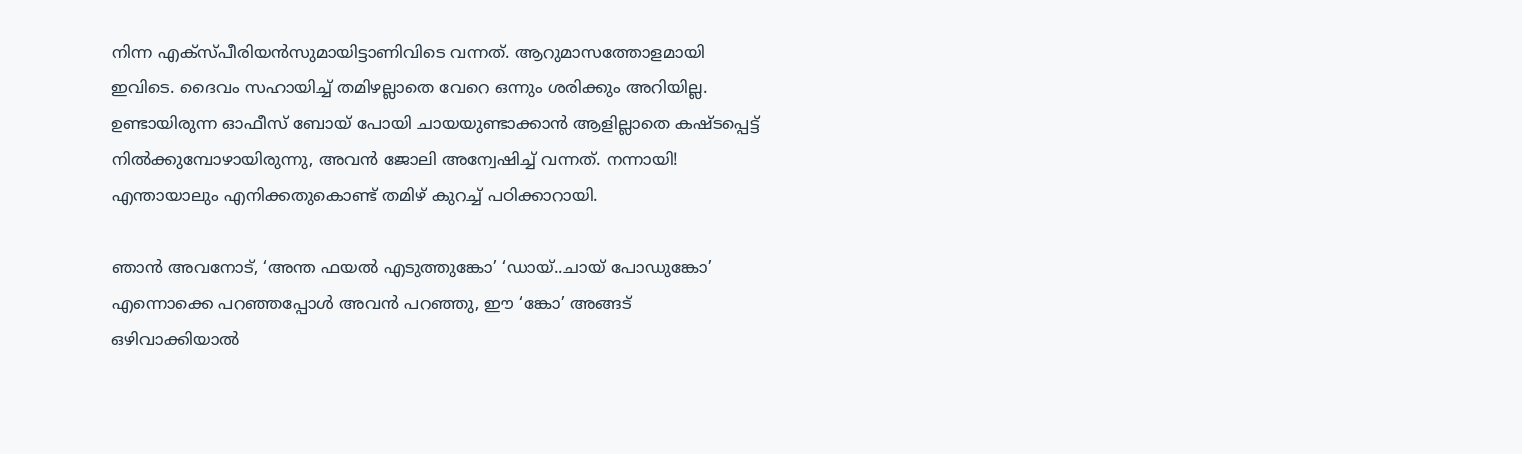നിന്ന എക്സ്പീരിയന്‍സുമായിട്ടാണിവിടെ വന്നത്. ആറുമാസത്തോളമായി ഇവിടെ. ദൈവം സഹായിച്ച് തമിഴല്ലാതെ വേറെ ഒന്നും ശരിക്കും അറിയില്ല. ഉണ്ടായിരുന്ന ഓഫീസ് ബോയ് പോയി ചായയുണ്ടാക്കാന്‍ ആളില്ലാതെ കഷ്ടപ്പെട്ട് നില്‍ക്കുമ്പോഴായിരുന്നു, അവന്‍ ജോലി അന്വേഷിച്ച് വന്നത്. നന്നായി! എന്തായാലും എനിക്കതുകൊണ്ട് തമിഴ് കുറച്ച് പഠിക്കാറായി.

ഞാന്‍ അവനോട്, ‘അന്ത ഫയല്‍ എടുത്തുങ്കോ’ ‘ഡായ്..ചായ് പോഡുങ്കോ’ എന്നൊക്കെ പറഞ്ഞപ്പോള്‍ അവന്‍ പറഞ്ഞു, ഈ ‘ങ്കോ’ അങ്ങട് ഒഴിവാക്കിയാല്‍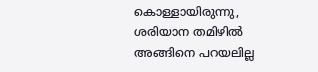കൊള്ളായിരുന്നു, ശരിയാന തമിഴില്‍ അങ്ങിനെ പറയലില്ല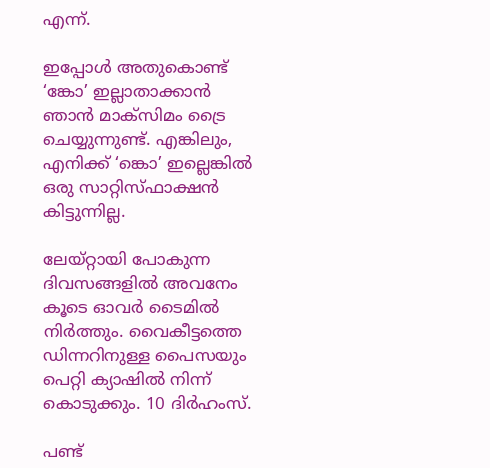എന്ന്.

ഇപ്പോള്‍ അതുകൊണ്ട് ‘ങ്കോ’ ഇല്ലാതാക്കാന്‍ ഞാന്‍ മാക്സിമം ട്രൈ ചെയ്യുന്നുണ്ട്. എങ്കിലും, എനിക്ക് ‘ങ്കൊ’ ഇല്ലെങ്കില്‍ ഒരു സാറ്റിസ്ഫാക്ഷന്‍ കിട്ടുന്നില്ല.

ലേയ്റ്റായി പോകുന്ന ദിവസങ്ങളില്‍ അവനേം കൂടെ ഓവര്‍ ടൈമില്‍ നിര്‍ത്തും. വൈകീട്ടത്തെ ഡിന്നറിനുള്ള പൈസയും പെറ്റി ക്യാഷില്‍ നിന്ന് കൊടുക്കും. 10 ദിര്‍ഹംസ്.

പണ്ട്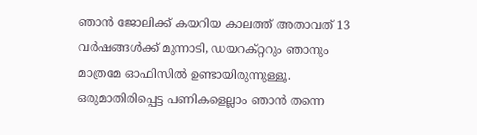ഞാന്‍ ജോലിക്ക് കയറിയ കാലത്ത് അതാവത് 13 വര്‍ഷങ്ങള്‍ക്ക് മുന്നാടി, ഡയറക്റ്ററും ഞാനും മാത്രമേ ഓഫിസില്‍ ഉണ്ടായിരുന്നുള്ളൂ. ഒരുമാതിരിപ്പെട്ട പണികളെല്ലാം ഞാന്‍ തന്നെ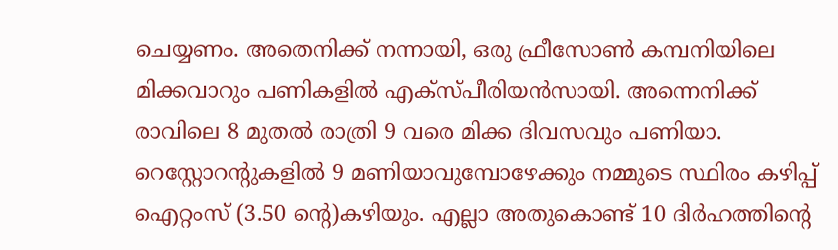ചെയ്യണം. അതെനിക്ക് നന്നായി, ഒരു ഫ്രീസോണ്‍ കമ്പനിയിലെ മിക്കവാറും പണികളില്‍ എക്സ്പീരിയന്‍സായി. അന്നെനിക്ക് രാവിലെ 8 മുതല്‍ രാത്രി 9 വരെ മിക്ക ദിവസവും പണിയാ. റെസ്റ്റോറന്റുകളില്‍ 9 മണിയാവുമ്പോഴേക്കും നമ്മുടെ സ്ഥിരം കഴിപ്പ് ഐറ്റംസ് (3.50 ന്റെ)കഴിയും. എല്ലാ അതുകൊണ്ട് 10 ദിര്‍ഹത്തിന്റെ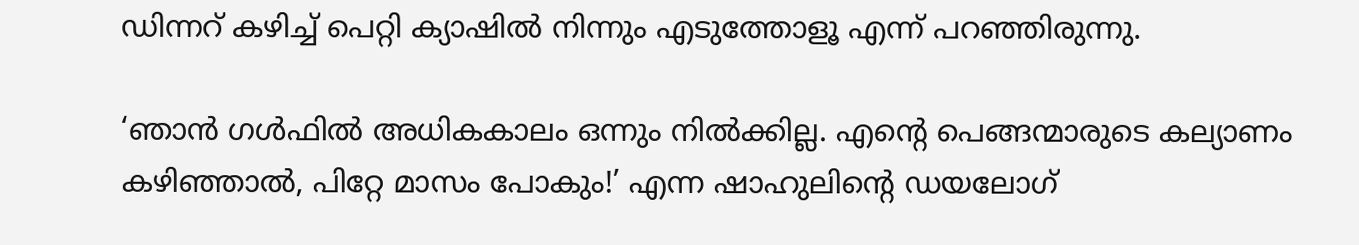ഡിന്നറ് കഴിച്ച് പെറ്റി ക്യാഷില്‍ നിന്നും എടുത്തോളൂ എന്ന് പറഞ്ഞിരുന്നു.

‘ഞാന്‍ ഗള്‍ഫില്‍ അധികകാലം ഒന്നും നില്‍ക്കില്ല. എന്റെ പെങ്ങന്മാരുടെ കല്യാണം കഴിഞ്ഞാല്‍, പിറ്റേ മാസം പോകും!’ എന്ന ഷാഹുലിന്റെ ഡയലോഗ്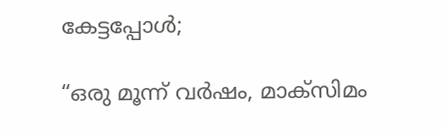കേട്ടപ്പോള്‍;

“ഒരു മൂന്ന് വര്‍ഷം, മാക്സിമം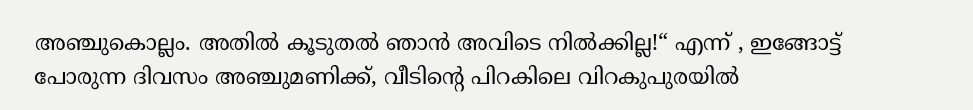അഞ്ചുകൊല്ലം. അതില്‍ കൂടുതല്‍ ഞാന്‍ അവിടെ നില്‍ക്കില്ല!“ എന്ന് , ഇങ്ങോട്ട് പോരുന്ന ദിവസം അഞ്ചുമണിക്ക്, വീടിന്റെ പിറകിലെ വിറകുപുരയില്‍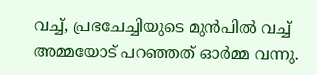വച്ച്, പ്രഭചേച്ചിയുടെ മുന്‍പില്‍ വച്ച് അമ്മയോട് പറഞ്ഞത് ഓര്‍മ്മ വന്നു.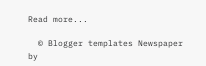Read more...

  © Blogger templates Newspaper by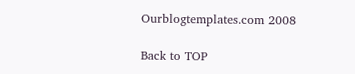Ourblogtemplates.com 2008

Back to TOP